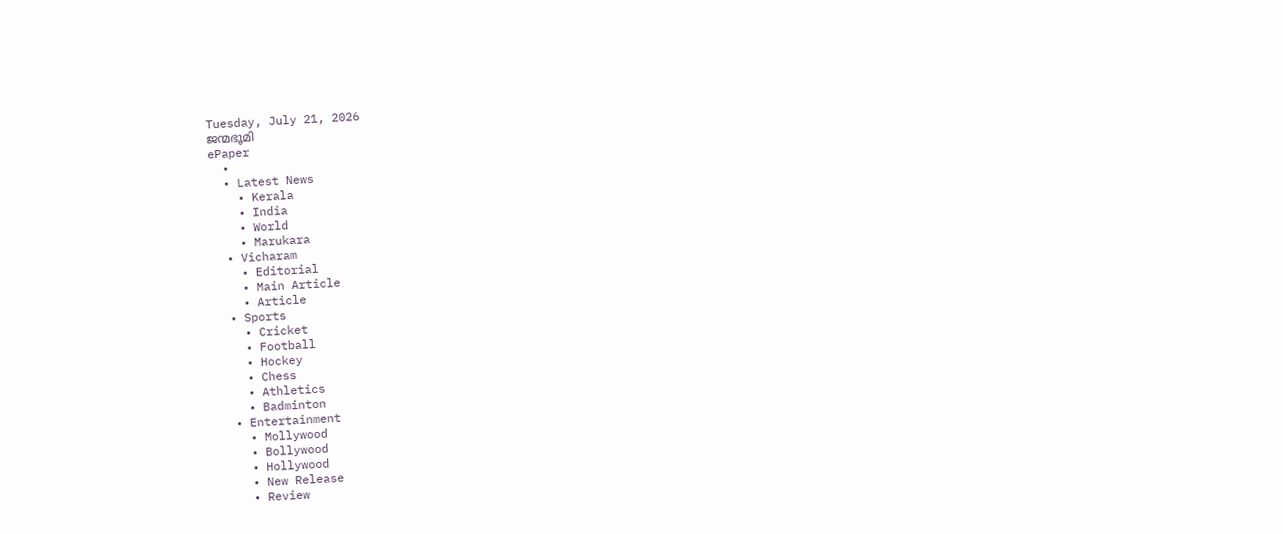Tuesday, July 21, 2026
ജന്മഭൂമി
ePaper
  •
  • Latest News
    • Kerala
    • India
    • World
    • Marukara
  • Vicharam
    • Editorial
    • Main Article
    • Article
  • Sports
    • Cricket
    • Football
    • Hockey
    • Chess
    • Athletics
    • Badminton
  • Entertainment
    • Mollywood
    • Bollywood
    • Hollywood
    • New Release
    • Review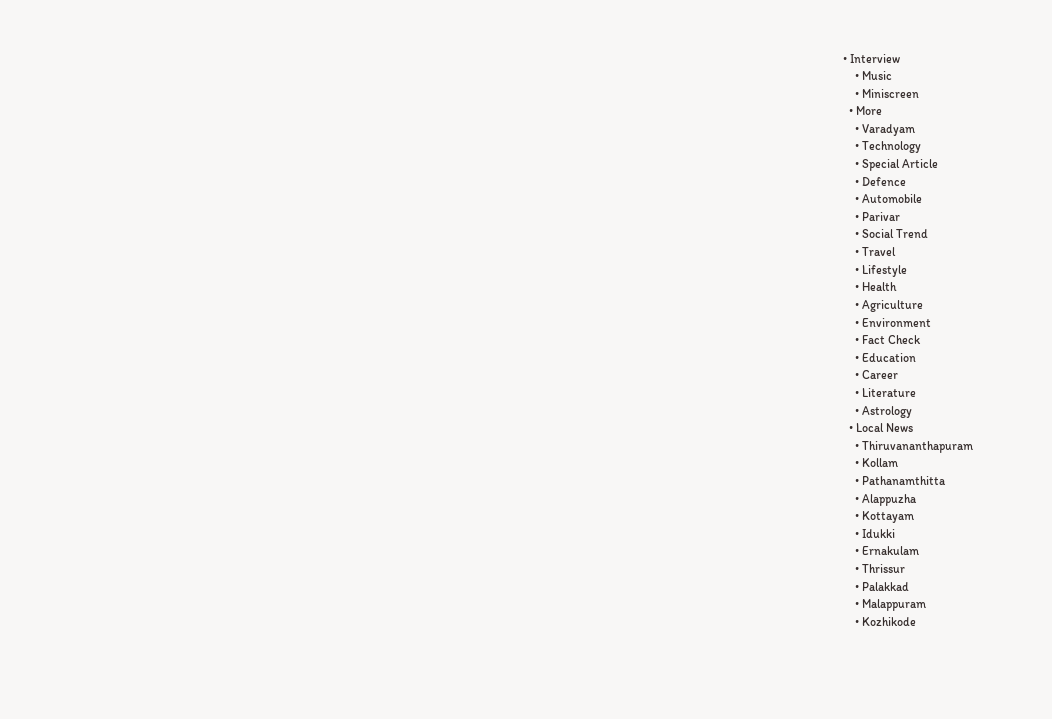• Interview
    • Music
    • Miniscreen
  • More
    • Varadyam
    • Technology
    • Special Article
    • Defence
    • Automobile
    • Parivar
    • Social Trend
    • Travel
    • Lifestyle
    • Health
    • Agriculture
    • Environment
    • Fact Check
    • Education
    • Career
    • Literature
    • Astrology
  • Local News
    • Thiruvananthapuram
    • Kollam
    • Pathanamthitta
    • Alappuzha
    • Kottayam
    • Idukki
    • Ernakulam
    • Thrissur
    • Palakkad
    • Malappuram
    • Kozhikode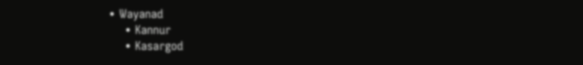• Wayanad
    • Kannur
    • Kasargod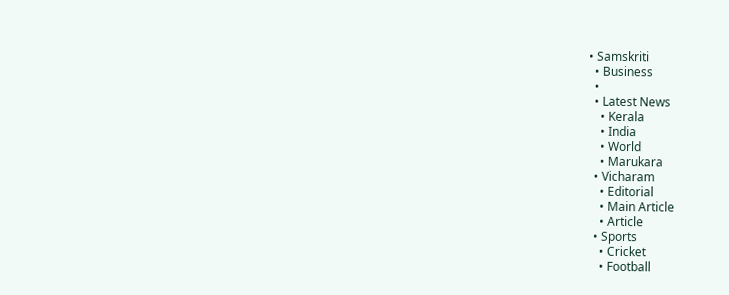• Samskriti
  • Business
  •
  • Latest News
    • Kerala
    • India
    • World
    • Marukara
  • Vicharam
    • Editorial
    • Main Article
    • Article
  • Sports
    • Cricket
    • Football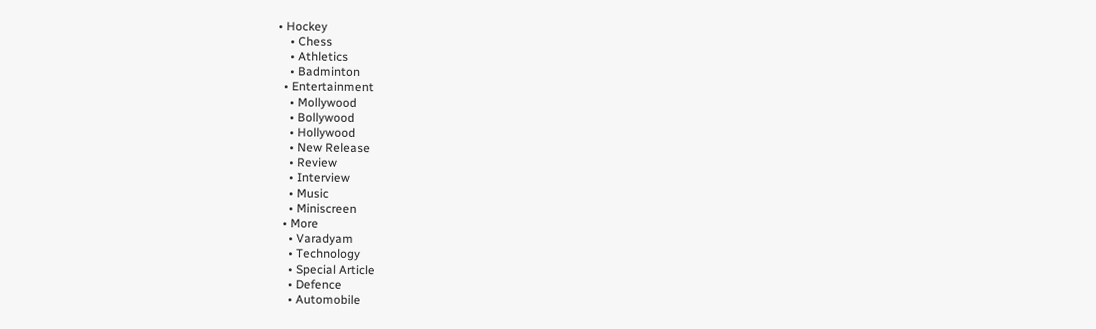• Hockey
    • Chess
    • Athletics
    • Badminton
  • Entertainment
    • Mollywood
    • Bollywood
    • Hollywood
    • New Release
    • Review
    • Interview
    • Music
    • Miniscreen
  • More
    • Varadyam
    • Technology
    • Special Article
    • Defence
    • Automobile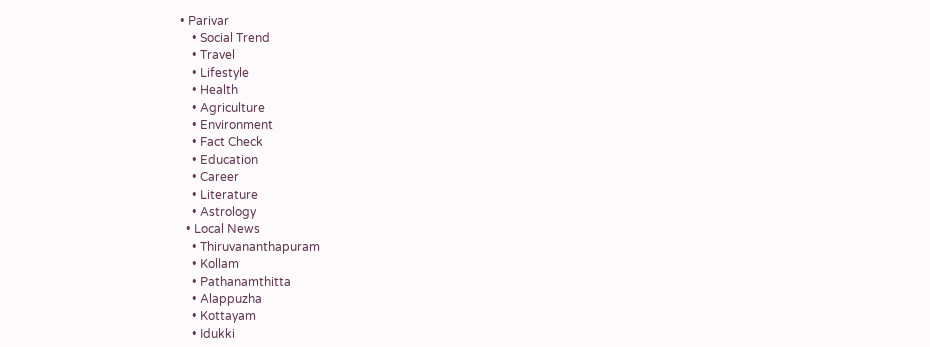• Parivar
    • Social Trend
    • Travel
    • Lifestyle
    • Health
    • Agriculture
    • Environment
    • Fact Check
    • Education
    • Career
    • Literature
    • Astrology
  • Local News
    • Thiruvananthapuram
    • Kollam
    • Pathanamthitta
    • Alappuzha
    • Kottayam
    • Idukki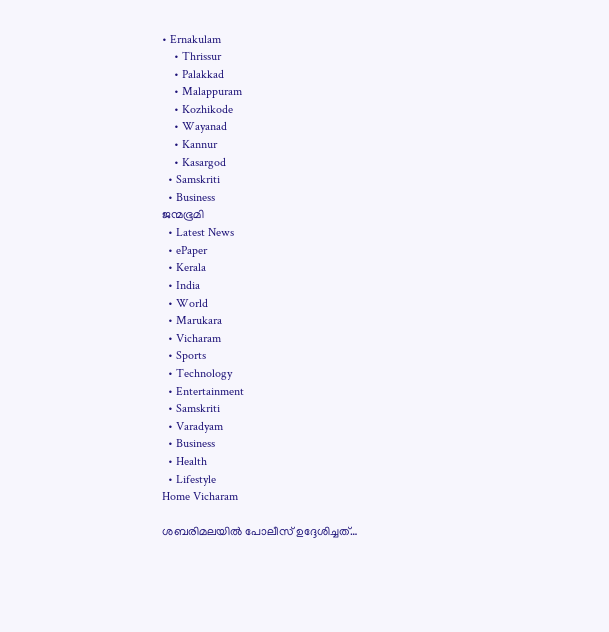• Ernakulam
    • Thrissur
    • Palakkad
    • Malappuram
    • Kozhikode
    • Wayanad
    • Kannur
    • Kasargod
  • Samskriti
  • Business
ജന്മഭൂമി
  • Latest News
  • ePaper
  • Kerala
  • India
  • World
  • Marukara
  • Vicharam
  • Sports
  • Technology
  • Entertainment
  • Samskriti
  • Varadyam
  • Business
  • Health
  • Lifestyle
Home Vicharam

ശബരിമലയില്‍ പോലീസ് ഉദ്ദേശിച്ചത്…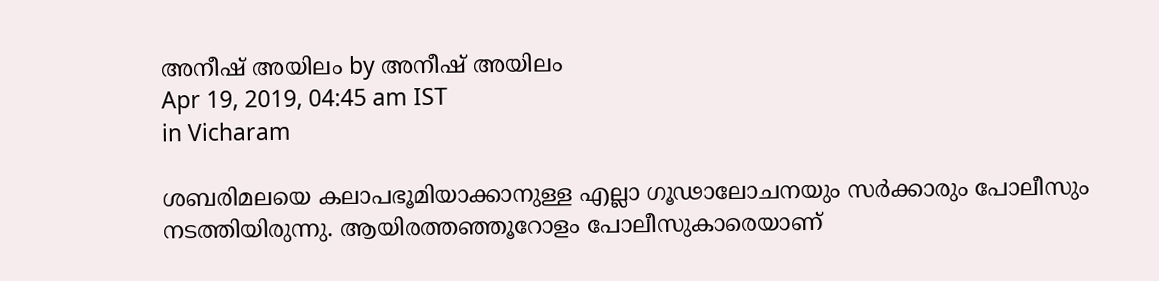അനീഷ് അയിലം by അനീഷ് അയിലം
Apr 19, 2019, 04:45 am IST
in Vicharam

ശബരിമലയെ കലാപഭൂമിയാക്കാനുള്ള എല്ലാ ഗൂഢാലോചനയും സര്‍ക്കാരും പോലീസും നടത്തിയിരുന്നു. ആയിരത്തഞ്ഞൂറോളം പോലീസുകാരെയാണ്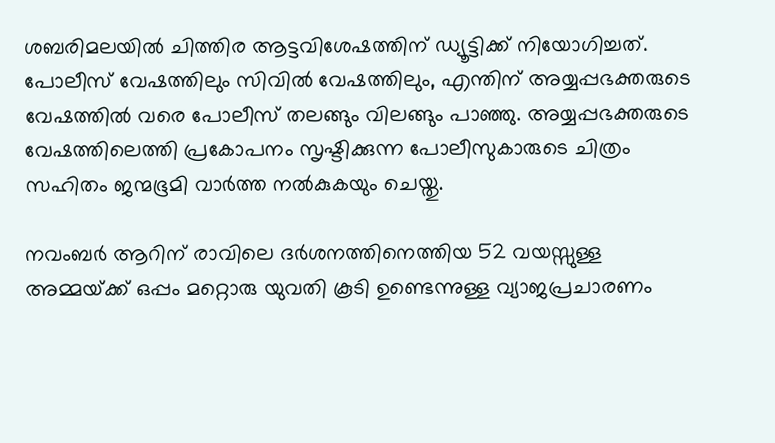ശബരിമലയില്‍ ചിത്തിര ആട്ടവിശേഷത്തിന് ഡ്യൂട്ടിക്ക് നിയോഗിച്ചത്. പോലീസ് വേഷത്തിലും സിവില്‍ വേഷത്തിലും, എന്തിന് അയ്യപ്പഭക്തരുടെ വേഷത്തില്‍ വരെ പോലീസ് തലങ്ങും വിലങ്ങും പാഞ്ഞു. അയ്യപ്പഭക്തരുടെ വേഷത്തിലെത്തി പ്രകോപനം സൃഷ്ടിക്കുന്ന പോലീസുകാരുടെ ചിത്രം സഹിതം ജന്മഭൂമി വാര്‍ത്ത നല്‍കുകയും ചെയ്തു.

നവംബര്‍ ആറിന് രാവിലെ ദര്‍ശനത്തിനെത്തിയ 52 വയസ്സുള്ള അമ്മയ്‌ക്ക് ഒപ്പം മറ്റൊരു യുവതി കൂടി ഉണ്ടെന്നുള്ള വ്യാജപ്രചാരണം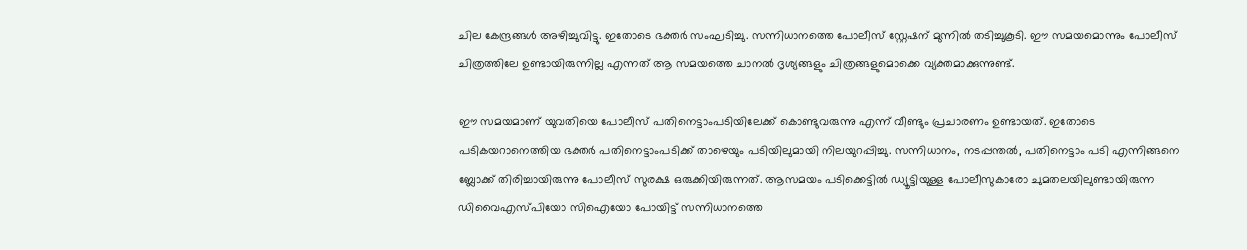ചില കേന്ദ്രങ്ങള്‍ അഴിച്ചുവിട്ടു. ഇതോടെ ഭക്തര്‍ സംഘടിച്ചു. സന്നിധാനത്തെ പോലീസ് സ്റ്റേഷന് മുന്നില്‍ തടിച്ചുകൂടി. ഈ സമയമൊന്നും പോലീസ് ചിത്രത്തിലേ ഉണ്ടായിരുന്നില്ല എന്നത് ആ സമയത്തെ ചാനല്‍ ദൃശ്യങ്ങളും ചിത്രങ്ങളുമൊക്കെ വ്യക്തമാക്കുന്നുണ്ട്.

ഈ സമയമാണ് യുവതിയെ പോലീസ് പതിനെട്ടാംപടിയിലേക്ക് കൊണ്ടുവരുന്നു എന്ന് വീണ്ടും പ്രചാരണം ഉണ്ടായത്. ഇതോടെ പടികയറാനെത്തിയ ഭക്തര്‍ പതിനെട്ടാംപടിക്ക് താഴെയും പടിയിലുമായി നിലയുറപ്പിച്ചു. സന്നിധാനം, നടപ്പന്തല്‍, പതിനെട്ടാം പടി എന്നിങ്ങനെ ബ്ലോക്ക് തിരിച്ചായിരുന്നു പോലീസ് സുരക്ഷ ഒരുക്കിയിരുന്നത്. ആസമയം പടിക്കെട്ടില്‍ ഡ്യൂട്ടിയുള്ള പോലീസുകാരോ ചുമതലയിലുണ്ടായിരുന്ന ഡിവൈഎസ്പിയോ സിഐയോ പോയിട്ട് സന്നിധാനത്തെ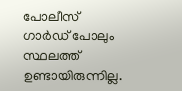പോലീസ് ഗാര്‍ഡ് പോലും സ്ഥലത്ത് ഉണ്ടായിരുന്നില്ല.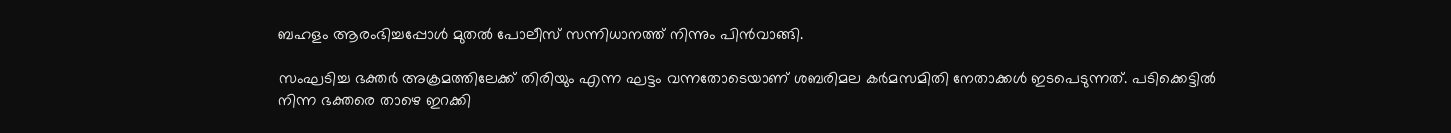ബഹളം ആരംഭിച്ചപ്പോള്‍ മുതല്‍ പോലീസ് സന്നിധാനത്ത് നിന്നും പിന്‍വാങ്ങി.

സംഘടിച്ച ഭക്തര്‍ അക്രമത്തിലേക്ക് തിരിയും എന്ന ഘട്ടം വന്നതോടെയാണ് ശബരിമല കര്‍മസമിതി നേതാക്കള്‍ ഇടപെടുന്നത്. പടിക്കെട്ടില്‍ നിന്ന ഭക്തരെ താഴെ ഇറക്കി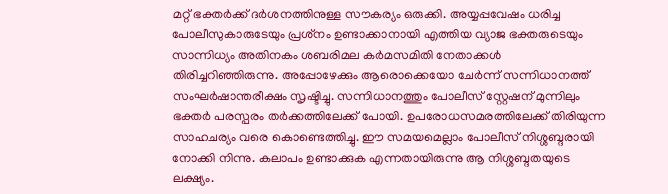മറ്റ് ഭക്തര്‍ക്ക് ദര്‍ശനത്തിനുള്ള സൗകര്യം ഒരുക്കി. അയ്യപ്പവേഷം ധരിച്ച പോലീസുകാരുടേയും പ്രശ്‌നം ഉണ്ടാക്കാനായി എത്തിയ വ്യാജ ഭക്തരുടെയും സാന്നിധ്യം അതിനകം ശബരിമല കര്‍മസമിതി നേതാക്കള്‍ തിരിച്ചറിഞ്ഞിരുന്നു. അപ്പോഴേക്കും ആരൊക്കെയോ ചേര്‍ന്ന് സന്നിധാനത്ത് സംഘര്‍ഷാന്തരീക്ഷം സൃഷ്ടിച്ചു. സന്നിധാനത്തും പോലീസ് സ്റ്റേഷന് മുന്നിലും ഭക്തര്‍ പരസ്പരം തര്‍ക്കത്തിലേക്ക് പോയി. ഉപരോധസമരത്തിലേക്ക് തിരിയുന്ന സാഹചര്യം വരെ കൊണ്ടെത്തിച്ചു. ഈ സമയമെല്ലാം പോലീസ് നിശ്ശബ്ദരായി നോക്കി നിന്നു. കലാപം ഉണ്ടാക്കുക എന്നതായിരുന്നു ആ നിശ്ശബ്ദതയുടെ ലക്ഷ്യം.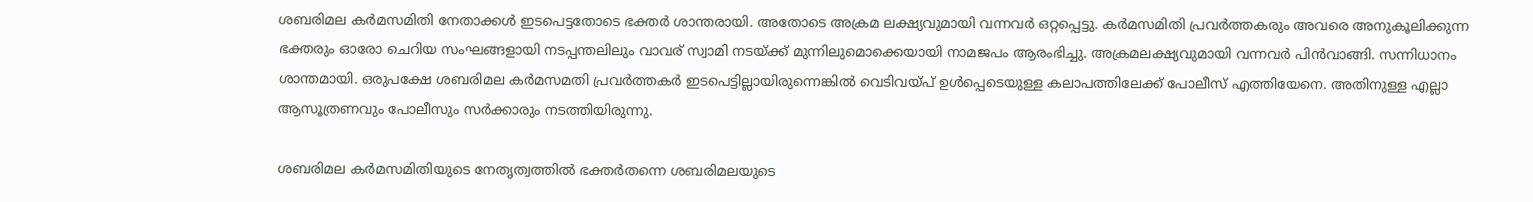ശബരിമല കര്‍മസമിതി നേതാക്കള്‍ ഇടപെട്ടതോടെ ഭക്തര്‍ ശാന്തരായി. അതോടെ അക്രമ ലക്ഷ്യവുമായി വന്നവര്‍ ഒറ്റപ്പെട്ടു. കര്‍മസമിതി പ്രവര്‍ത്തകരും അവരെ അനുകൂലിക്കുന്ന ഭക്തരും ഓരോ ചെറിയ സംഘങ്ങളായി നടപ്പന്തലിലും വാവര് സ്വാമി നടയ്‌ക്ക് മുന്നിലുമൊക്കെയായി നാമജപം ആരംഭിച്ചു. അക്രമലക്ഷ്യവുമായി വന്നവര്‍ പിന്‍വാങ്ങി. സന്നിധാനം ശാന്തമായി. ഒരുപക്ഷേ ശബരിമല കര്‍മസമതി പ്രവര്‍ത്തകര്‍ ഇടപെട്ടില്ലായിരുന്നെങ്കില്‍ വെടിവയ്‌പ് ഉള്‍പ്പെടെയുള്ള കലാപത്തിലേക്ക് പോലീസ് എത്തിയേനെ. അതിനുള്ള എല്ലാ ആസൂത്രണവും പോലീസും സര്‍ക്കാരും നടത്തിയിരുന്നു.

ശബരിമല കര്‍മസമിതിയുടെ നേതൃത്വത്തില്‍ ഭക്തര്‍തന്നെ ശബരിമലയുടെ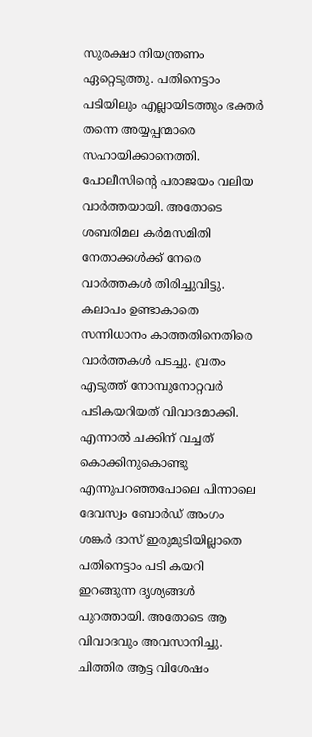സുരക്ഷാ നിയന്ത്രണം ഏറ്റെടുത്തു. പതിനെട്ടാം പടിയിലും എല്ലായിടത്തും ഭക്തര്‍ തന്നെ അയ്യപ്പന്മാരെ സഹായിക്കാനെത്തി. പോലീസിന്റെ പരാജയം വലിയ വാര്‍ത്തയായി. അതോടെ ശബരിമല കര്‍മസമിതി നേതാക്കള്‍ക്ക് നേരെ വാര്‍ത്തകള്‍ തിരിച്ചുവിട്ടു. കലാപം ഉണ്ടാകാതെ സന്നിധാനം കാത്തതിനെതിരെ വാര്‍ത്തകള്‍ പടച്ചു. വ്രതം എടുത്ത് നോമ്പുനോറ്റവര്‍ പടികയറിയത് വിവാദമാക്കി. എന്നാല്‍ ചക്കിന് വച്ചത് കൊക്കിനുകൊണ്ടു എന്നുപറഞ്ഞപോലെ പിന്നാലെ ദേവസ്വം ബോര്‍ഡ് അംഗം ശങ്കര്‍ ദാസ് ഇരുമുടിയില്ലാതെ പതിനെട്ടാം പടി കയറി ഇറങ്ങുന്ന ദൃശ്യങ്ങള്‍ പുറത്തായി. അതോടെ ആ വിവാദവും അവസാനിച്ചു. ചിത്തിര ആട്ട വിശേഷം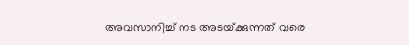അവസാനിച്ച് നട അടയ്‌ക്കുന്നത് വരെ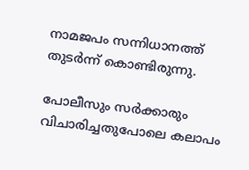നാമജപം സന്നിധാനത്ത് തുടര്‍ന്ന് കൊണ്ടിരുന്നു.

പോലീസും സര്‍ക്കാരും വിചാരിച്ചതുപോലെ കലാപം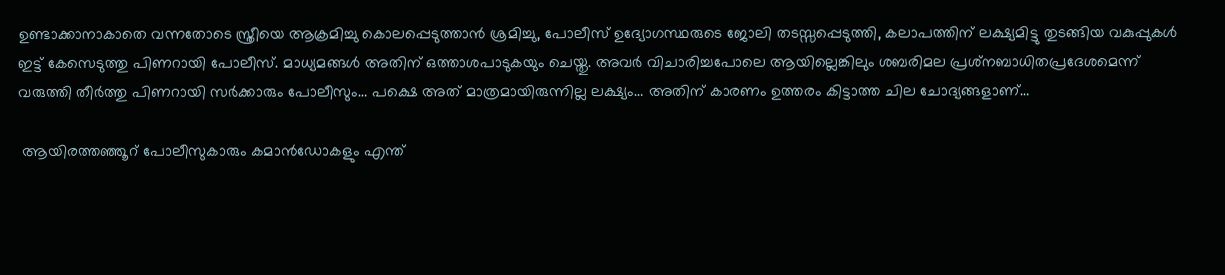ഉണ്ടാക്കാനാകാതെ വന്നതോടെ സ്ത്രീയെ ആക്രമിച്ചു കൊലപ്പെടുത്താന്‍ ശ്രമിച്ചു, പോലീസ് ഉദ്യോഗസ്ഥരുടെ ജോലി തടസ്സപ്പെടുത്തി, കലാപത്തിന് ലക്ഷ്യമിട്ടു തുടങ്ങിയ വകുപ്പുകള്‍ ഇട്ട് കേസെടുത്തു പിണറായി പോലീസ്. മാധ്യമങ്ങള്‍ അതിന് ഒത്താശപാടുകയും ചെയ്തു. അവര്‍ വിചാരിച്ചപോലെ ആയില്ലെങ്കിലും ശബരിമല പ്രശ്‌നബാധിതപ്രദേശമെന്ന് വരുത്തി തീര്‍ത്തു പിണറായി സര്‍ക്കാരും പോലീസും… പക്ഷെ അത് മാത്രമായിരുന്നില്ല ലക്ഷ്യം… അതിന് കാരണം ഉത്തരം കിട്ടാത്ത ചില ചോദ്യങ്ങളാണ്…

 ആയിരത്തഞ്ഞൂറ് പോലീസുകാരും കമാന്‍ഡോകളും എന്ത്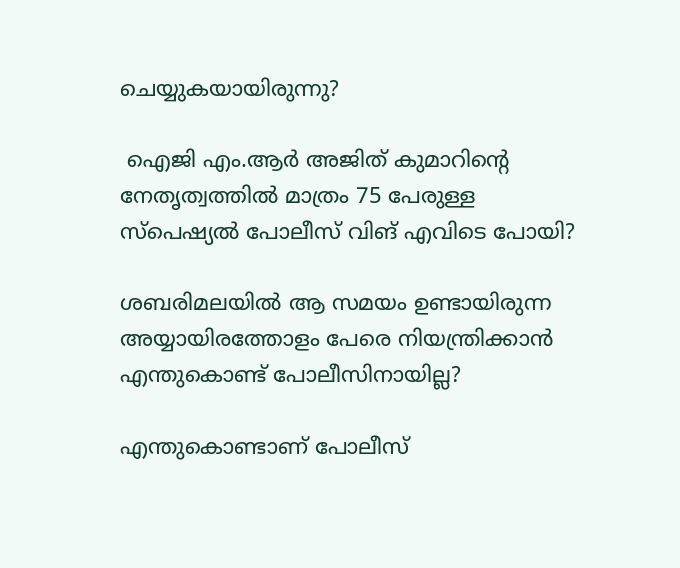ചെയ്യുകയായിരുന്നു?

 ഐജി എം.ആര്‍ അജിത് കുമാറിന്റെ നേതൃത്വത്തില്‍ മാത്രം 75 പേരുള്ള സ്‌പെഷ്യല്‍ പോലീസ് വിങ് എവിടെ പോയി?

ശബരിമലയില്‍ ആ സമയം ഉണ്ടായിരുന്ന അയ്യായിരത്തോളം പേരെ നിയന്ത്രിക്കാന്‍ എന്തുകൊണ്ട് പോലീസിനായില്ല?

എന്തുകൊണ്ടാണ് പോലീസ്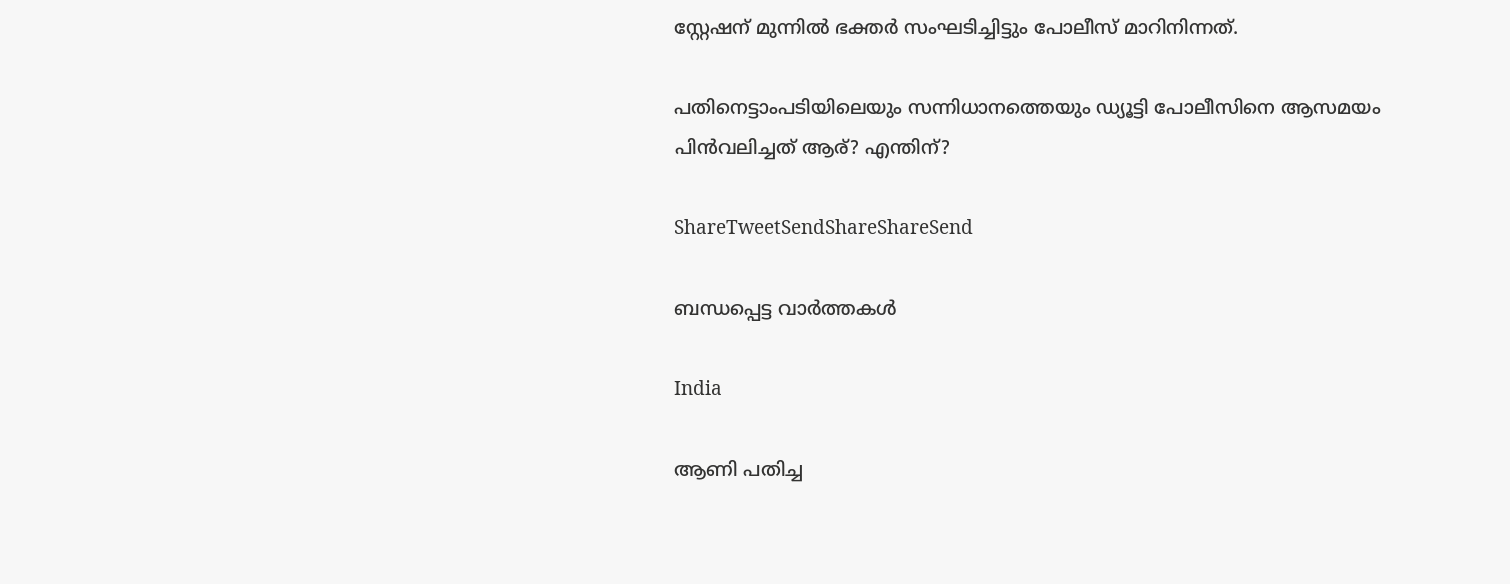സ്റ്റേഷന് മുന്നില്‍ ഭക്തര്‍ സംഘടിച്ചിട്ടും പോലീസ് മാറിനിന്നത്.

പതിനെട്ടാംപടിയിലെയും സന്നിധാനത്തെയും ഡ്യൂട്ടി പോലീസിനെ ആസമയം പിന്‍വലിച്ചത് ആര്? എന്തിന്?

ShareTweetSendShareShareSend

ബന്ധപ്പെട്ട വാര്‍ത്തകള്‍

India

ആണി പതിച്ച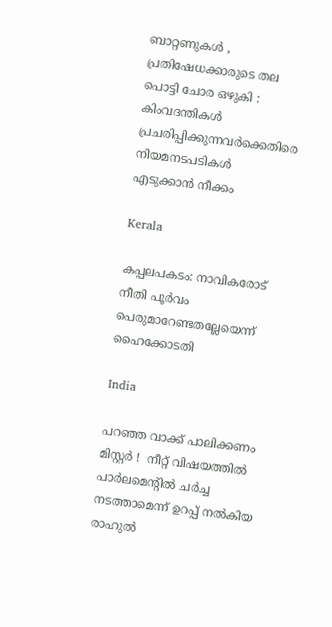ബാറ്റണുകൾ , പ്രതിഷേധക്കാരുടെ തല പൊട്ടി ചോര ഒഴുകി : കിംവദന്തികൾ പ്രചരിപ്പിക്കുന്നവർക്കെതിരെ നിയമനടപടികൾ എടുക്കാൻ നീക്കം

Kerala

കപ്പലപകടം: നാവികരോട് നീതി പൂര്‍വം പെരുമാറേണ്ടതല്ലേയെന്ന് ഹൈക്കോടതി

India

പറഞ്ഞ വാക്ക് പാലിക്കണം മിസ്റ്റർ !  നീറ്റ് വിഷയത്തിൽ പാർലമെന്റിൽ ചർച്ച നടത്താമെന്ന് ഉറപ്പ് നൽകിയ രാഹുൽ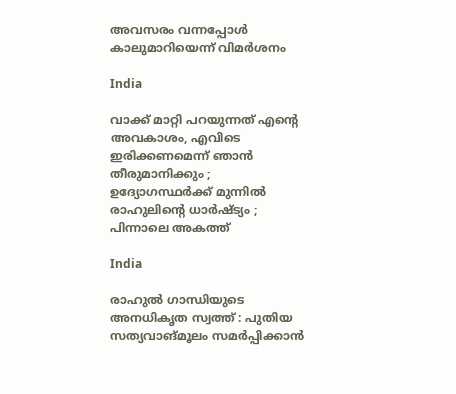അവസരം വന്നപ്പോൾ കാലുമാറിയെന്ന് വിമർശനം

India

വാക്ക് മാറ്റി പറയുന്നത് എന്റെ അവകാശം, എവിടെ ഇരിക്കണമെന്ന് ഞാൻ തീരുമാനിക്കും ; ഉദ്യോഗസ്ഥർക്ക് മുന്നിൽ രാഹുലിന്റെ ധാർഷ്ട്യം ; പിന്നാലെ അകത്ത്

India

രാഹുല്‍ ഗാന്ധിയുടെ അനധികൃത സ്വത്ത് : പുതിയ സത്യവാങ്മൂലം സമര്‍പ്പിക്കാന്‍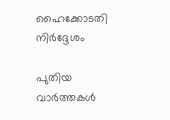ഹൈക്കോടതി നിര്‍ദ്ദേശം

പുതിയ വാര്‍ത്തകള്‍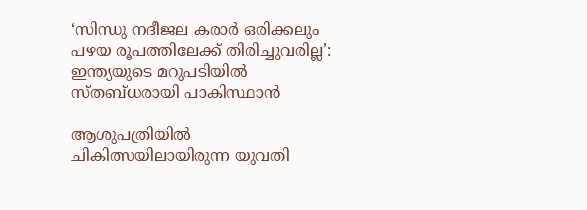‘സിന്ധു നദീജല കരാർ ഒരിക്കലും പഴയ രൂപത്തിലേക്ക് തിരിച്ചുവരില്ല’: ഇന്ത്യയുടെ മറുപടിയിൽ സ്തബ്ധരായി പാകിസ്ഥാൻ

ആശുപത്രിയില്‍ ചികിത്സയിലായിരുന്ന യുവതി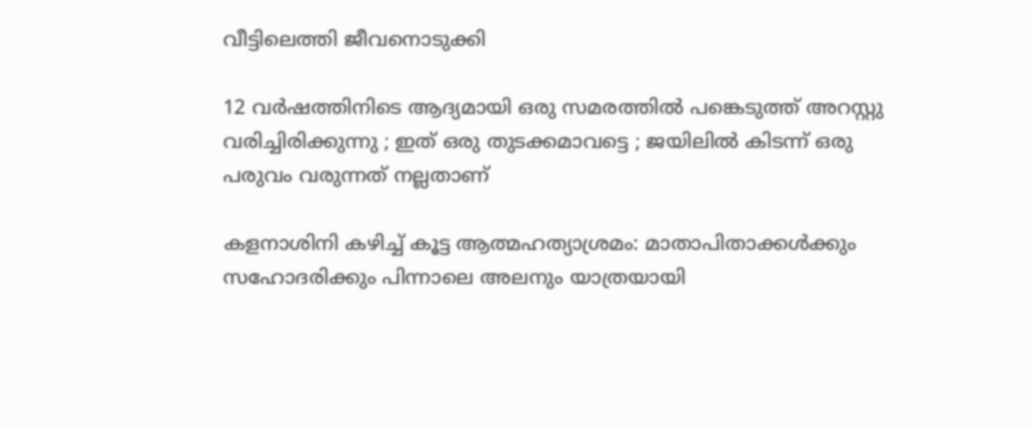വീട്ടിലെത്തി ജീവനൊടുക്കി

12 വർഷത്തിനിടെ ആദ്യമായി ഒരു സമരത്തിൽ പങ്കെടുത്ത് അറസ്റ്റു വരിച്ചിരിക്കുന്നു ; ഇത് ഒരു തുടക്കമാവട്ടെ ; ജയിലിൽ കിടന്ന് ഒരു പരുവം വരുന്നത് നല്ലതാണ്

കളനാശിനി കഴിച്ച് കൂട്ട ആത്മഹത്യാശ്രമം: മാതാപിതാക്കള്‍ക്കും സഹോദരിക്കും പിന്നാലെ അലനും യാത്രയായി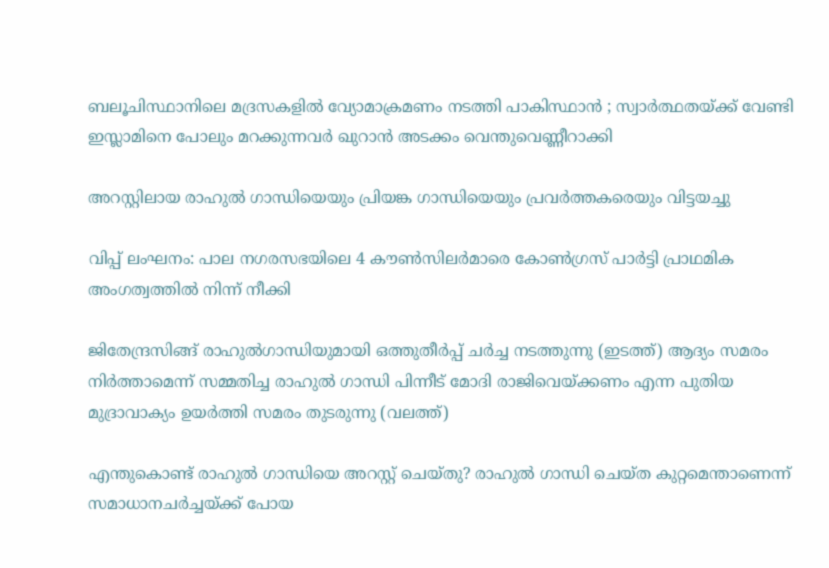ബലൂചിസ്ഥാനിലെ മദ്രസകളിൽ വ്യോമാക്രമണം നടത്തി പാകിസ്ഥാൻ ; സ്വാർത്ഥതയ്‌ക്ക് വേണ്ടി ഇസ്ലാമിനെ പോലും മറക്കുന്നവർ ഖുറാൻ അടക്കം വെന്തുവെണ്ണീറാക്കി

അറസ്റ്റിലായ രാഹുല്‍ ഗാന്ധിയെയും പ്രിയങ്ക ഗാന്ധിയെയും പ്രവര്‍ത്തകരെയും വിട്ടയച്ചു

വിപ്പ് ലംഘനം: പാല നഗരസഭയിലെ 4 കൗണ്‍സിലര്‍മാരെ കോണ്‍ഗ്രസ് പാര്‍ട്ടി പ്രാഥമിക അംഗത്വത്തില്‍ നിന്ന് നീക്കി

ജിതേന്ദ്രസിങ്ങ് രാഹുല്‍ഗാന്ധിയുമായി ഒത്തുതീര്‍പ്പ് ചര്‍ച്ച നടത്തുന്നു (ഇടത്ത്) ആദ്യം സമരം നിര്‍ത്താമെന്ന് സമ്മതിച്ച രാഹുല്‍ ഗാന്ധി പിന്നീട് മോദി രാജിവെയ്ക്കണം എന്ന പുതിയ മുദ്രാവാക്യം ഉയര്‍ത്തി സമരം തുടരുന്നു (വലത്ത്)

എന്തുകൊണ്ട് രാഹുല്‍ ഗാന്ധിയെ അറസ്റ്റ് ചെയ്തു? രാഹുല്‍ ഗാന്ധി ചെയ്ത കുറ്റമെന്താണെന്ന് സമാധാനചര്‍ച്ചയ്‌ക്ക് പോയ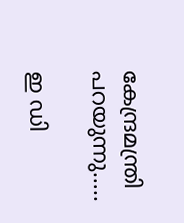കേന്ദ്രമന്ത്രി പറയുന്നു…..

ഇ ഡി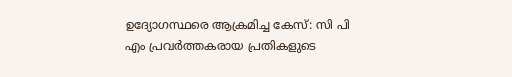ഉദ്യോഗസ്ഥരെ ആക്രമിച്ച കേസ്: സി പി എം പ്രവര്‍ത്തകരായ പ്രതികളുടെ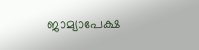ജാമ്യാപേക്ഷ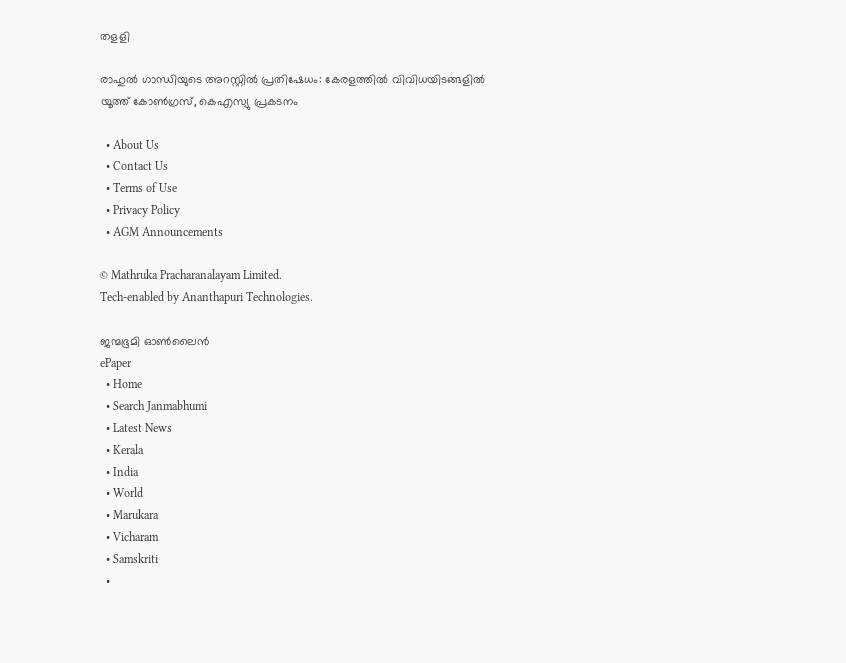തളളി

രാഹുല്‍ ഗാന്ധിയുടെ അറസ്റ്റില്‍ പ്രതിഷേധം: കേരളത്തില്‍ വിവിധയിടങ്ങളില്‍ യൂത്ത് കോണ്‍ഗ്രസ്, കെഎസ്യു പ്രകടനം

  • About Us
  • Contact Us
  • Terms of Use
  • Privacy Policy
  • AGM Announcements

© Mathruka Pracharanalayam Limited.
Tech-enabled by Ananthapuri Technologies.

ജന്മഭൂമി ഓണ്‍ലൈന്‍
ePaper
  • Home
  • Search Janmabhumi
  • Latest News
  • Kerala
  • India
  • World
  • Marukara
  • Vicharam
  • Samskriti
  •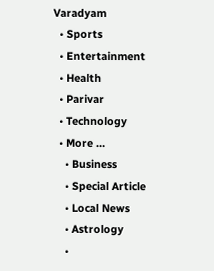Varadyam
  • Sports
  • Entertainment
  • Health
  • Parivar
  • Technology
  • More …
    • Business
    • Special Article
    • Local News
    • Astrology
    •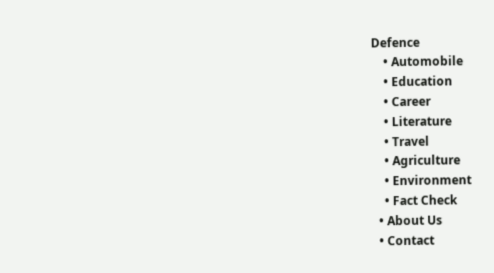Defence
    • Automobile
    • Education
    • Career
    • Literature
    • Travel
    • Agriculture
    • Environment
    • Fact Check
  • About Us
  • Contact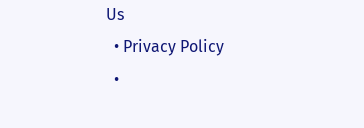Us
  • Privacy Policy
  •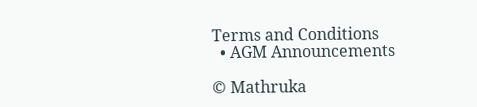Terms and Conditions
  • AGM Announcements

© Mathruka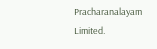Pracharanalayam Limited.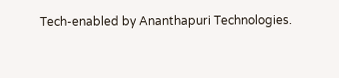Tech-enabled by Ananthapuri Technologies.